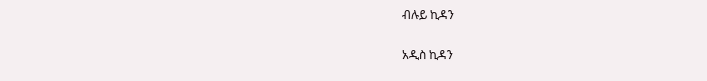ብሉይ ኪዳን

አዲስ ኪዳን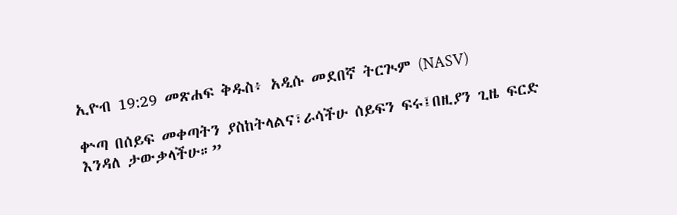ኢዮብ 19:29 መጽሐፍ ቅዱስ፥ አዲሱ መደበኛ ትርጒም (NASV)

ቍጣ በሰይፍ መቀጣትን ያስከትላልና፣ራሳችሁ ሰይፍን ፍሩ፤በዚያን ጊዜ ፍርድ እንዳለ ታውቃላችሁ።”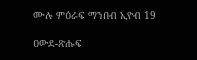ሙሉ ምዕራፍ ማንበብ ኢዮብ 19

ዐውደ-ጽሑፍ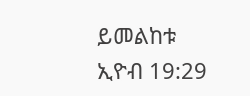ይመልከቱ ኢዮብ 19:29